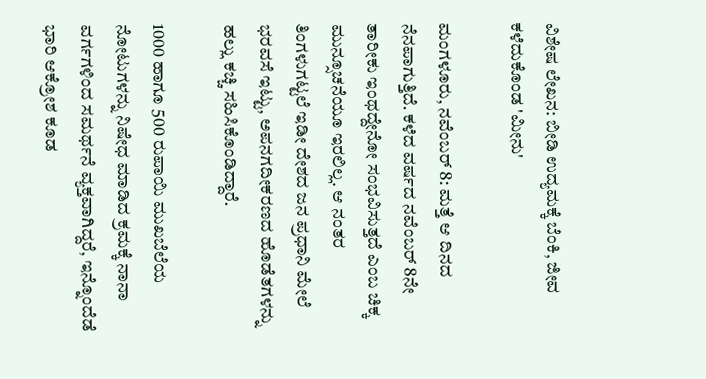ವಿಶೇಷ ಲೇಖನ: ಬೀಡಿ ಉದ್ಯಮಕ್ಕೆ ಬೆಂಕಿ, ಜೀವ ಕಳೆದುಕೊಂಡ 'ಮೀನು'

ಮಂಗಳೂರು, ನವೆಂಬರ್ 8: ಮತ್ತೆ ಆ ದಿನದ ನೆನಪಾಗುತ್ತಿದೆ. ಕಳೆದ ವರ್ಷದ ನವೆಂಬರ್ 8ನೇ ತಾರೀಕು ಇಂಥದ್ದೇನೋ ಸಂಭವಿಸುತ್ತದೆ ಎಂಬ ಚಿಕ್ಕ ಮುನ್ಸೂಚನೆಯೂ ಇರಲಿಲ್ಲ. ಆ ನಂತರ ತಿಂಗಳುಗಟ್ಟಲೆ ಇಡೀ ದೇಶದ ಜನ ಪ್ರಧಾನಿ ಮೇಲೆ ಭರವಸೆ ಇಟ್ಟು, ಅಪನಗದೀಕರಣದ ಹೊಡೆತಗಳನ್ನು ಹಲ್ಲು ಕಚ್ಚಿ ಸಹಿಸಿಕೊಂಡಿದ್ದಾರೆ.

1000 ಹಾಗೂ 500 ರುಪಾಯಿ ಮುಖಬೆಲೆಯ ನೋಟುಗಳನ್ನು ನಿಷೇಧ ಮಾಡಿದ ಕ್ರಮಕ್ಕೆ ನಾನಾ ವರ್ಗಗಳಿಂದ ಸಮರ್ಥನೆ ವ್ಯಕ್ತವಾಗಿದ್ದರೆ, ಇನ್ನೊಂದೆಡೆ ಭಾರಿ ಆಕ್ರೋಶ ಕೂಡ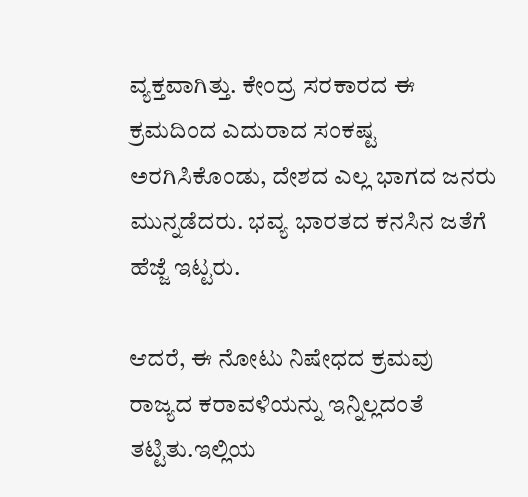ವ್ಯಕ್ತವಾಗಿತ್ತು. ಕೇಂದ್ರ ಸರಕಾರದ ಈ ಕ್ರಮದಿಂದ ಎದುರಾದ ಸಂಕಷ್ಟ ಅರಗಿಸಿಕೊಂಡು, ದೇಶದ ಎಲ್ಲ ಭಾಗದ ಜನರು ಮುನ್ನಡೆದರು. ಭವ್ಯ ಭಾರತದ ಕನಸಿನ ಜತೆಗೆ ಹೆಜ್ಜೆ ಇಟ್ಟರು.

ಆದರೆ, ಈ ನೋಟು ನಿಷೇಧದ ಕ್ರಮವು ರಾಜ್ಯದ ಕರಾವಳಿಯನ್ನು ಇನ್ನಿಲ್ಲದಂತೆ ತಟ್ಟಿತು.ಇಲ್ಲಿಯ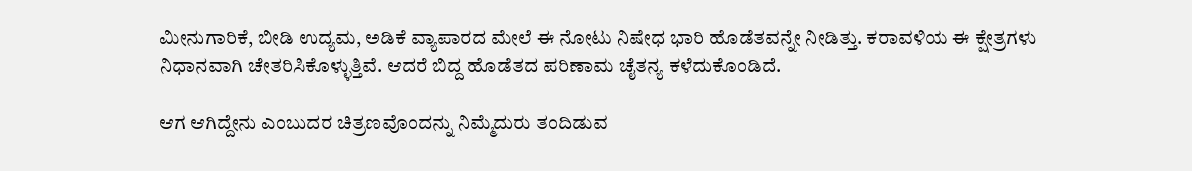ಮೀನುಗಾರಿಕೆ, ಬೀಡಿ ಉದ್ಯಮ, ಅಡಿಕೆ ವ್ಯಾಪಾರದ ಮೇಲೆ ಈ ನೋಟು ನಿಷೇಧ ಭಾರಿ ಹೊಡೆತವನ್ನೇ ನೀಡಿತ್ತು. ಕರಾವಳಿಯ ಈ ಕ್ಷೇತ್ರಗಳು ನಿಧಾನವಾಗಿ ಚೇತರಿಸಿಕೊಳ್ಳುತ್ತಿವೆ. ಆದರೆ ಬಿದ್ದ ಹೊಡೆತದ ಪರಿಣಾಮ ಚೈತನ್ಯ ಕಳೆದುಕೊಂಡಿದೆ.

ಆಗ ಆಗಿದ್ದೇನು ಎಂಬುದರ ಚಿತ್ರಣವೊಂದನ್ನು ನಿಮ್ಮೆದುರು ತಂದಿಡುವ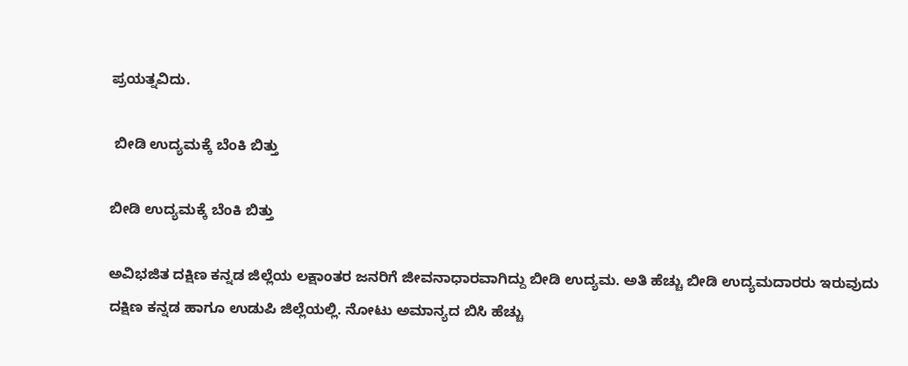ಪ್ರಯತ್ನವಿದು.

 ಬೀಡಿ ಉದ್ಯಮಕ್ಕೆ ಬೆಂಕಿ ಬಿತ್ತು

ಬೀಡಿ ಉದ್ಯಮಕ್ಕೆ ಬೆಂಕಿ ಬಿತ್ತು

ಅವಿಭಜಿತ ದಕ್ಷಿಣ ಕನ್ನಡ ಜಿಲ್ಲೆಯ ಲಕ್ಷಾಂತರ ಜನರಿಗೆ ಜೀವನಾಧಾರವಾಗಿದ್ದು ಬೀಡಿ ಉದ್ಯಮ. ಅತಿ ಹೆಚ್ಚು ಬೀಡಿ ಉದ್ಯಮದಾರರು ಇರುವುದು ದಕ್ಷಿಣ ಕನ್ನಡ ಹಾಗೂ ಉಡುಪಿ ಜಿಲ್ಲೆಯಲ್ಲಿ. ನೋಟು ಅಮಾನ್ಯದ ಬಿಸಿ ಹೆಚ್ಚು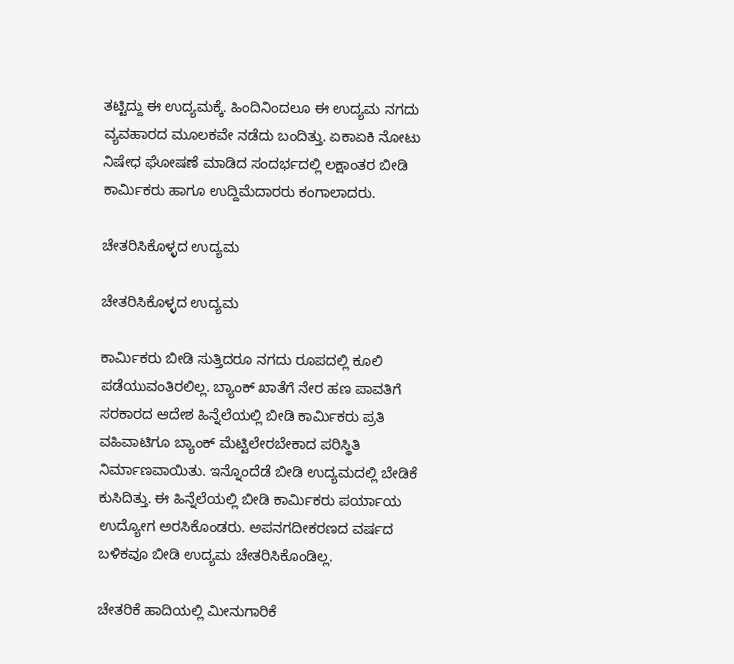ತಟ್ಟಿದ್ದು ಈ ಉದ್ಯಮಕ್ಕೆ. ಹಿಂದಿನಿಂದಲೂ ಈ ಉದ್ಯಮ ನಗದು ವ್ಯವಹಾರದ ಮೂಲಕವೇ ನಡೆದು ಬಂದಿತ್ತು. ಏಕಾಏಕಿ ನೋಟು ನಿಷೇಧ ಘೋಷಣೆ ಮಾಡಿದ ಸಂದರ್ಭದಲ್ಲಿ ಲಕ್ಷಾಂತರ ಬೀಡಿ ಕಾರ್ಮಿಕರು ಹಾಗೂ ಉದ್ದಿಮೆದಾರರು ಕಂಗಾಲಾದರು.

ಚೇತರಿಸಿಕೊಳ್ಳದ ಉದ್ಯಮ

ಚೇತರಿಸಿಕೊಳ್ಳದ ಉದ್ಯಮ

ಕಾರ್ಮಿಕರು ಬೀಡಿ ಸುತ್ತಿದರೂ ನಗದು ರೂಪದಲ್ಲಿ ಕೂಲಿ ಪಡೆಯುವಂತಿರಲಿಲ್ಲ. ಬ್ಯಾಂಕ್ ಖಾತೆಗೆ ನೇರ ಹಣ ಪಾವತಿಗೆ ಸರಕಾರದ ಆದೇಶ ಹಿನ್ನೆಲೆಯಲ್ಲಿ ಬೀಡಿ ಕಾರ್ಮಿಕರು ಪ್ರತಿ ವಹಿವಾಟಿಗೂ ಬ್ಯಾಂಕ್ ಮೆಟ್ಟಿಲೇರಬೇಕಾದ ಪರಿಸ್ಥಿತಿ ನಿರ್ಮಾಣವಾಯಿತು. ಇನ್ನೊಂದೆಡೆ ಬೀಡಿ ಉದ್ಯಮದಲ್ಲಿ ಬೇಡಿಕೆ ಕುಸಿದಿತ್ತು. ಈ ಹಿನ್ನೆಲೆಯಲ್ಲಿ ಬೀಡಿ ಕಾರ್ಮಿಕರು ಪರ್ಯಾಯ ಉದ್ಯೋಗ ಅರಸಿಕೊಂಡರು. ಅಪನಗದೀಕರಣದ ವರ್ಷದ ಬಳಿಕವೂ ಬೀಡಿ ಉದ್ಯಮ ಚೇತರಿಸಿಕೊಂಡಿಲ್ಲ.

ಚೇತರಿಕೆ ಹಾದಿಯಲ್ಲಿ ಮೀನುಗಾರಿಕೆ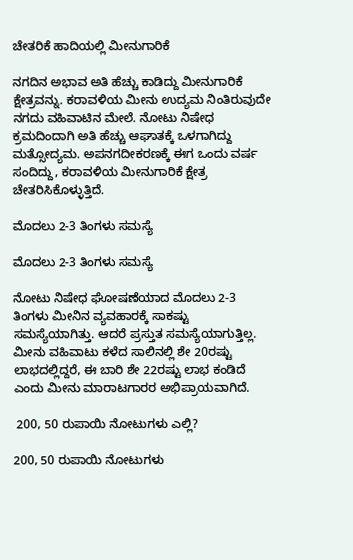ಚೇತರಿಕೆ ಹಾದಿಯಲ್ಲಿ ಮೀನುಗಾರಿಕೆ

ನಗದಿನ ಅಭಾವ ಅತಿ ಹೆಚ್ಚು ಕಾಡಿದ್ದು ಮೀನುಗಾರಿಕೆ ಕ್ಷೇತ್ರವನ್ನು. ಕರಾವಳಿಯ ಮೀನು ಉದ್ಯಮ ನಿಂತಿರುವುದೇ ನಗದು ವಹಿವಾಟಿನ ಮೇಲೆ. ನೋಟು ನಿಷೇಧ ಕ್ರಮದಿಂದಾಗಿ ಅತಿ ಹೆಚ್ಚು ಆಘಾತಕ್ಕೆ ಒಳಗಾಗಿದ್ದು ಮತ್ಸೋದ್ಯಮ. ಅಪನಗದೀಕರಣಕ್ಕೆ ಈಗ ಒಂದು ವರ್ಷ ಸಂದಿದ್ದು, ಕರಾವಳಿಯ ಮೀನುಗಾರಿಕೆ ಕ್ಷೇತ್ರ ಚೇತರಿಸಿಕೊಳ್ಳುತ್ತಿದೆ.

ಮೊದಲು 2-3 ತಿಂಗಳು ಸಮಸ್ಯೆ

ಮೊದಲು 2-3 ತಿಂಗಳು ಸಮಸ್ಯೆ

ನೋಟು ನಿಷೇಧ ಘೋಷಣೆಯಾದ ಮೊದಲು 2-3 ತಿಂಗಳು ಮೀನಿನ ವ್ಯವಹಾರಕ್ಕೆ ಸಾಕಷ್ಟು ಸಮಸ್ಯೆಯಾಗಿತ್ತು. ಆದರೆ ಪ್ರಸ್ತುತ ಸಮಸ್ಯೆಯಾಗುತ್ತಿಲ್ಲ. ಮೀನು ವಹಿವಾಟು ಕಳೆದ ಸಾಲಿನಲ್ಲಿ ಶೇ 20ರಷ್ಟು ಲಾಭದಲ್ಲಿದ್ದರೆ, ಈ ಬಾರಿ ಶೇ 22ರಷ್ಟು ಲಾಭ ಕಂಡಿದೆ ಎಂದು ಮೀನು ಮಾರಾಟಗಾರರ ಅಭಿಪ್ರಾಯವಾಗಿದೆ.

 200, 50 ರುಪಾಯಿ ನೋಟುಗಳು ಎಲ್ಲಿ?

200, 50 ರುಪಾಯಿ ನೋಟುಗಳು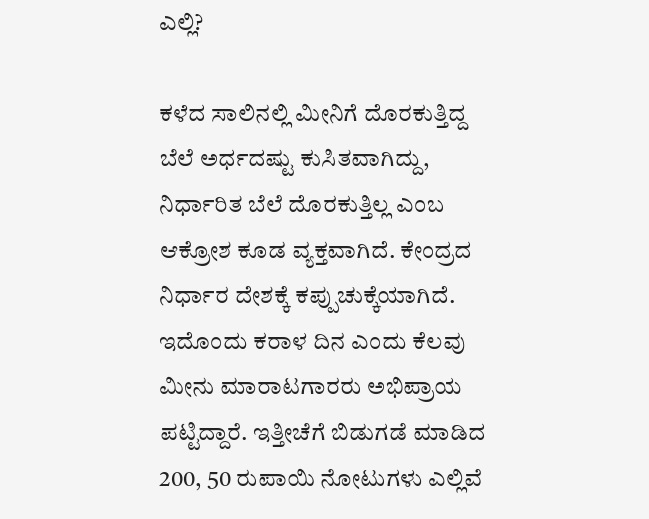ಎಲ್ಲಿ?

ಕಳೆದ ಸಾಲಿನಲ್ಲಿ ಮೀನಿಗೆ ದೊರಕುತ್ತಿದ್ದ ಬೆಲೆ ಅರ್ಧದಷ್ಟು ಕುಸಿತವಾಗಿದ್ದು, ನಿರ್ಧಾರಿತ ಬೆಲೆ ದೊರಕುತ್ತಿಲ್ಲ ಎಂಬ ಆಕ್ರೋಶ ಕೂಡ ವ್ಯಕ್ತವಾಗಿದೆ. ಕೇಂದ್ರದ ನಿರ್ಧಾರ ದೇಶಕ್ಕೆ ಕಪ್ಪುಚುಕ್ಕೆಯಾಗಿದೆ. ಇದೊಂದು ಕರಾಳ ದಿನ ಎಂದು ಕೆಲವು ಮೀನು ಮಾರಾಟಗಾರರು ಅಭಿಪ್ರಾಯ ಪಟ್ಟಿದ್ದಾರೆ. ಇತ್ತೀಚೆಗೆ ಬಿಡುಗಡೆ ಮಾಡಿದ 200, 50 ರುಪಾಯಿ ನೋಟುಗಳು ಎಲ್ಲಿವೆ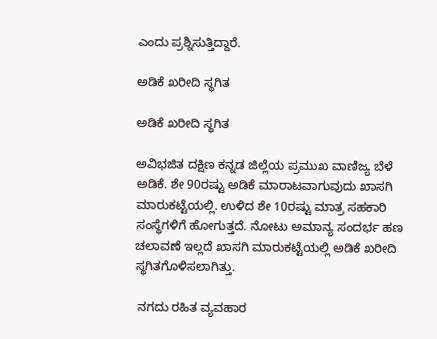ಎಂದು ಪ್ರಶ್ನಿಸುತ್ತಿದ್ದಾರೆ.

ಅಡಿಕೆ ಖರೀದಿ ಸ್ಥಗಿತ

ಅಡಿಕೆ ಖರೀದಿ ಸ್ಥಗಿತ

ಅವಿಭಜಿತ ದಕ್ಷಿಣ ಕನ್ನಡ ಜಿಲ್ಲೆಯ ಪ್ರಮುಖ ವಾಣಿಜ್ಯ ಬೆಳೆ ಅಡಿಕೆ. ಶೇ 90ರಷ್ಟು ಅಡಿಕೆ ಮಾರಾಟವಾಗುವುದು ಖಾಸಗಿ ಮಾರುಕಟ್ಟೆಯಲ್ಲಿ. ಉಳಿದ ಶೇ 10ರಷ್ಟು ಮಾತ್ರ ಸಹಕಾರಿ ಸಂಸ್ಥೆಗಳಿಗೆ ಹೋಗುತ್ತದೆ. ನೋಟು ಅಮಾನ್ಯ ಸಂದರ್ಭ ಹಣ ಚಲಾವಣೆ ಇಲ್ಲದೆ ಖಾಸಗಿ ಮಾರುಕಟ್ಟೆಯಲ್ಲಿ ಅಡಿಕೆ ಖರೀದಿ ಸ್ಥಗಿತಗೊಳಿಸಲಾಗಿತ್ತು.

 ನಗದು ರಹಿತ ವ್ಯವಹಾರ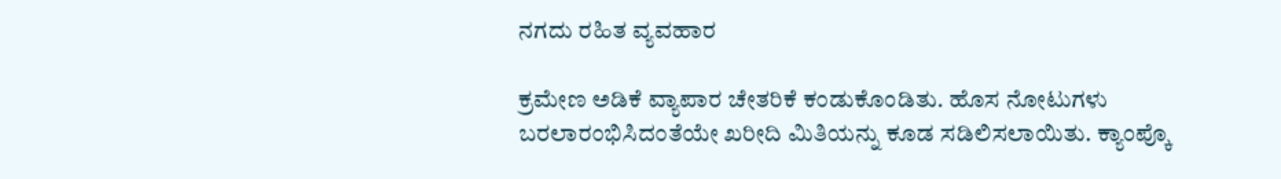ನಗದು ರಹಿತ ವ್ಯವಹಾರ

ಕ್ರಮೇಣ ಅಡಿಕೆ ವ್ಯಾಪಾರ ಚೇತರಿಕೆ ಕಂಡುಕೊಂಡಿತು. ಹೊಸ ನೋಟುಗಳು ಬರಲಾರಂಭಿಸಿದಂತೆಯೇ ಖರೀದಿ ಮಿತಿಯನ್ನು ಕೂಡ ಸಡಿಲಿಸಲಾಯಿತು. ಕ್ಯಾಂಪ್ಕೊ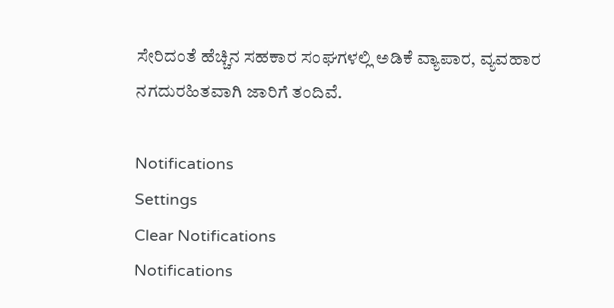ಸೇರಿದಂತೆ ಹೆಚ್ಚಿನ ಸಹಕಾರ ಸಂಘಗಳಲ್ಲಿ ಅಡಿಕೆ ವ್ಯಾಪಾರ, ವ್ಯವಹಾರ ನಗದುರಹಿತವಾಗಿ ಜಾರಿಗೆ ತಂದಿವೆ.

Notifications
Settings
Clear Notifications
Notifications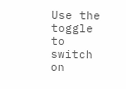Use the toggle to switch on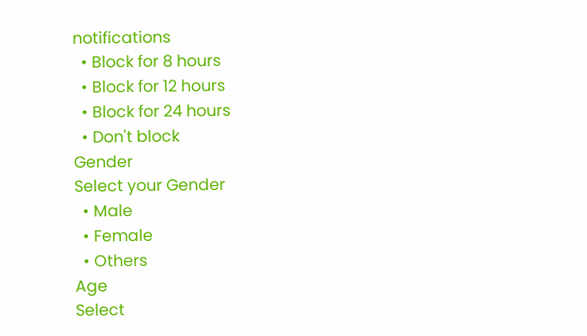notifications
  • Block for 8 hours
  • Block for 12 hours
  • Block for 24 hours
  • Don't block
Gender
Select your Gender
  • Male
  • Female
  • Others
Age
Select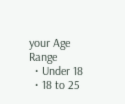your Age Range
  • Under 18
  • 18 to 25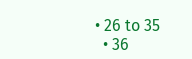• 26 to 35
  • 36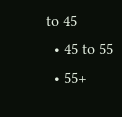to 45
  • 45 to 55
  • 55+